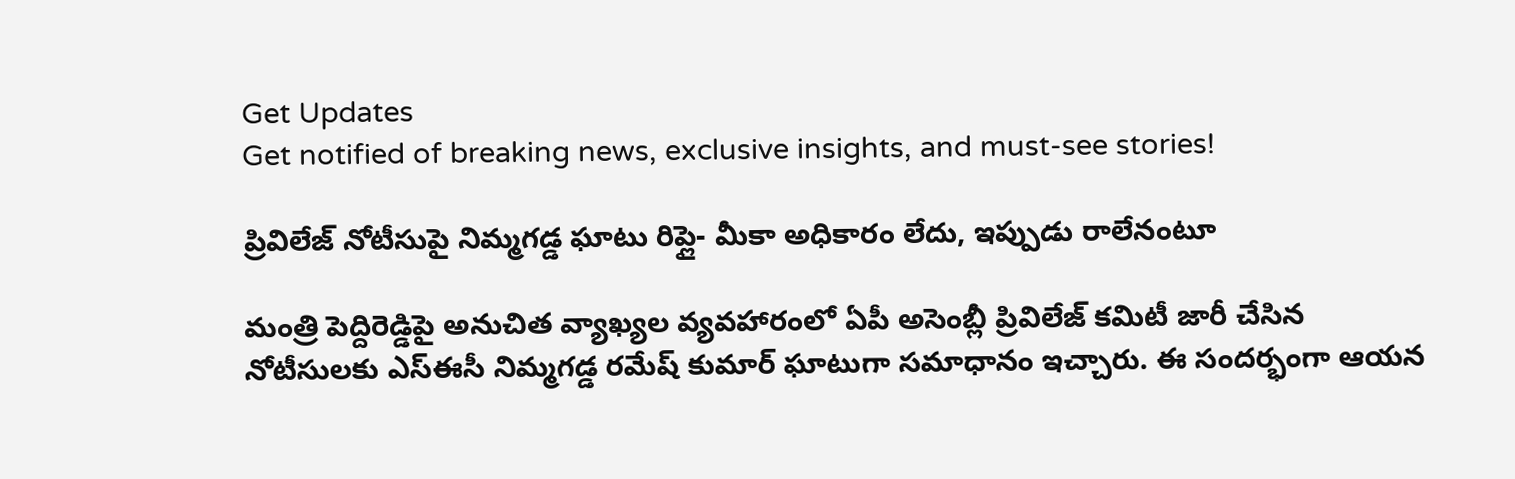Get Updates
Get notified of breaking news, exclusive insights, and must-see stories!

ప్రివిలేజ్ నోటీసుపై నిమ్మగడ్డ ఘాటు రిప్లై- మీకా అధికారం లేదు, ఇప్పుడు రాలేనంటూ

మంత్రి పెద్దిరెడ్డిపై అనుచిత వ్యాఖ్యల వ్యవహారంలో ఏపీ అసెంబ్లీ ప్రివిలేజ్‌ కమిటీ జారీ చేసిన నోటీసులకు ఎస్ఈసీ నిమ్మగడ్డ రమేష్‌ కుమార్‌ ఘాటుగా సమాధానం ఇచ్చారు. ఈ సందర్భంగా ఆయన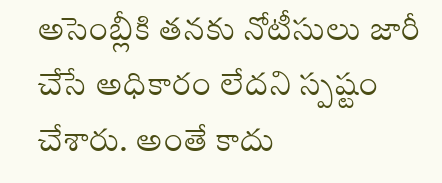అసెంబ్లీకి తనకు నోటీసులు జారీ చేసే అధికారం లేదని స్పష్టం చేశారు. అంతే కాదు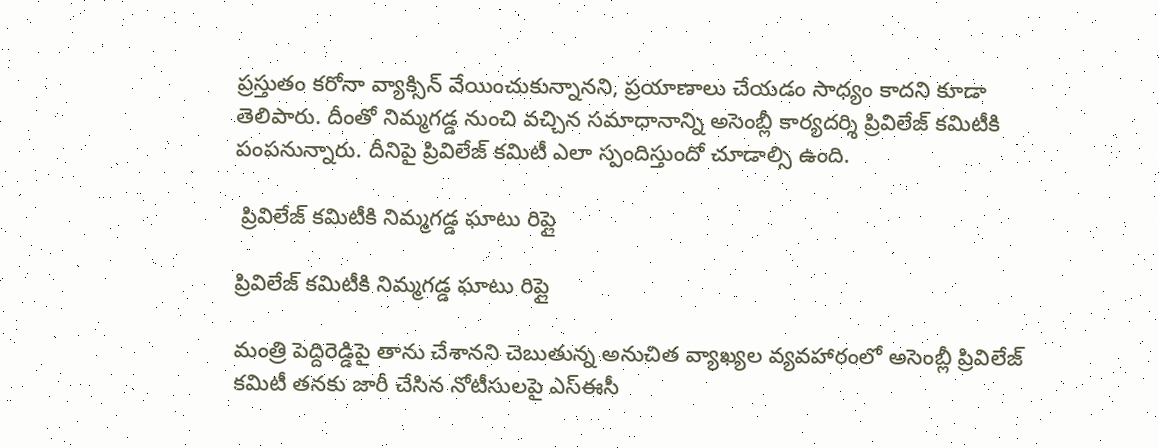ప్రస్తుతం కరోనా వ్యాక్సిన్ వేయించుకున్నానని, ప్రయాణాలు చేయడం సాధ్యం కాదని కూడా తెలిపారు. దీంతో నిమ్మగడ్డ నుంచి వచ్చిన సమాధానాన్ని అసెంబ్లీ కార్యదర్శి ప్రివిలేజ్ కమిటీకి పంపనున్నారు. దీనిపై ప్రివిలేజ్ కమిటీ ఎలా స్పందిస్తుందో చూడాల్సి ఉంది.

 ప్రివిలేజ్‌ కమిటీకి నిమ్మగడ్డ ఘాటు రిప్లై

ప్రివిలేజ్‌ కమిటీకి నిమ్మగడ్డ ఘాటు రిప్లై

మంత్రి పెద్దిరెడ్డిపై తాను చేశానని చెబుతున్న అనుచిత వ్యాఖ్యల వ్యవహారంలో అసెంబ్లీ ప్రివిలేజ్ కమిటీ తనకు జారీ చేసిన నోటీసులపై ఎస్ఈసీ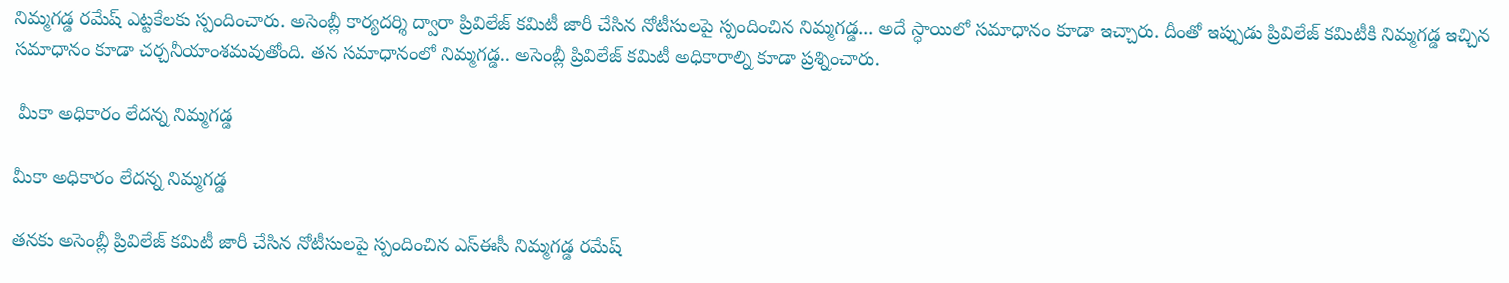నిమ్మగడ్డ రమేష్‌ ఎట్టకేలకు స్పందించారు. అసెంబ్లీ కార్యదర్శి ద్వారా ప్రివిలేజ్‌ కమిటీ జారీ చేసిన నోటీసులపై స్పందించిన నిమ్మగడ్డ... అదే స్ధాయిలో సమాధానం కూడా ఇచ్చారు. దీంతో ఇప్పుడు ప్రివిలేజ్ కమిటీకి నిమ్మగడ్డ ఇచ్చిన సమాధానం కూడా చర్చనీయాంశమవుతోంది. తన సమాధానంలో నిమ్మగడ్డ.. అసెంబ్లీ ప్రివిలేజ్ కమిటీ అధికారాల్ని కూడా ప్రశ్నించారు.

 మీకా అధికారం లేదన్న నిమ్మగడ్డ

మీకా అధికారం లేదన్న నిమ్మగడ్డ

తనకు అసెంబ్లీ ప్రివిలేజ్‌ కమిటీ జారీ చేసిన నోటీసులపై స్పందించిన ఎస్‌ఈసీ నిమ్మగడ్డ రమేష్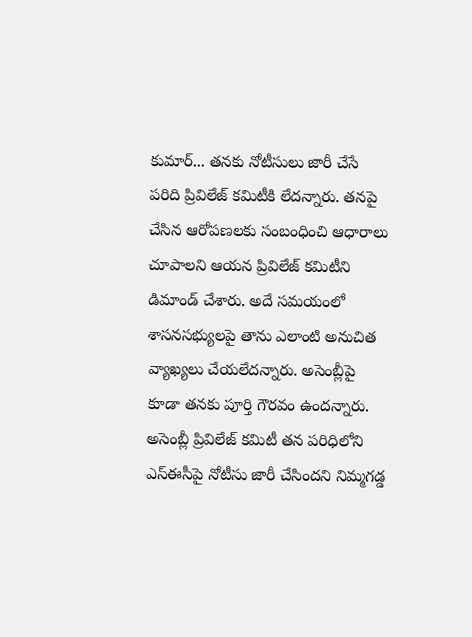కుమార్‌... తనకు నోటీసులు జారీ చేసే పరిది ప్రివిలేజ్‌ కమిటీకి లేదన్నారు. తనపై చేసిన ఆరోపణలకు సంబంధించి ఆధారాలు చూపాలని ఆయన ప్రివిలేజ్‌ కమిటీని డిమాండ్‌ చేశారు. అదే సమయంలో శాసనసభ్యులపై తాను ఎలాంటి అనుచిత వ్యాఖ్యలు చేయలేదన్నారు. అసెంబ్లీపై కూడా తనకు పూర్తి గౌరవం ఉందన్నారు. అసెంబ్లీ ప్రివిలేజ్‌ కమిటీ తన పరిధిలోని ఎస్ఈసీపై నోటీసు జారీ చేసిందని నిమ్మగడ్డ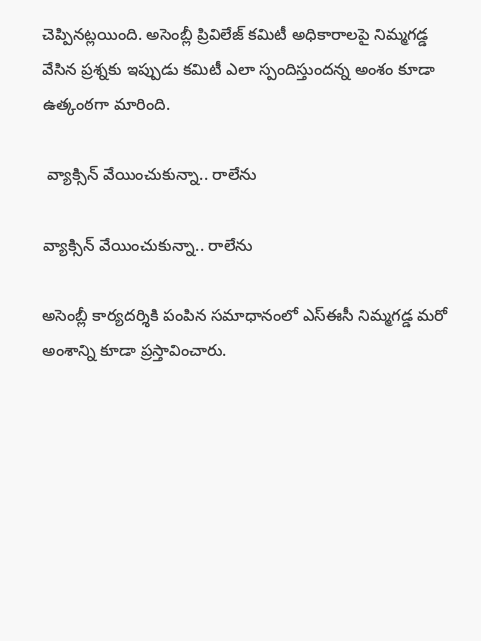చెప్పినట్లయింది. అసెంబ్లీ ప్రివిలేజ్‌ కమిటీ అధికారాలపై నిమ్మగడ్డ వేసిన ప్రశ్నకు ఇప్పుడు కమిటీ ఎలా స్పందిస్తుందన్న అంశం కూడా ఉత్కంఠగా మారింది.

 వ్యాక్సిన్‌ వేయించుకున్నా.. రాలేను

వ్యాక్సిన్‌ వేయించుకున్నా.. రాలేను

అసెంబ్లీ కార్యదర్శికి పంపిన సమాధానంలో ఎస్‌ఈసీ నిమ్మగడ్డ మరో అంశాన్ని కూడా ప్రస్తావించారు.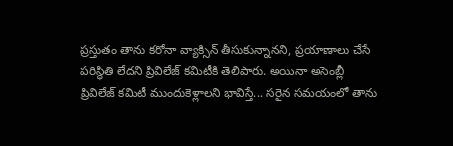ప్రస్తుతం తాను కరోనా వ్యాక్సిన్‌ తీసుకున్నానని, ప్రయాణాలు చేసే పరిస్ధితి లేదని ప్రివిలేజ్‌ కమిటీకి తెలిపారు. అయినా అసెంబ్లీ ప్రివిలేజ్ కమిటీ ముందుకెళ్లాలని భావిస్తే... సరైన సమయంలో తాను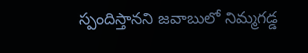స్పందిస్తానని జవాబులో నిమ్మగడ్డ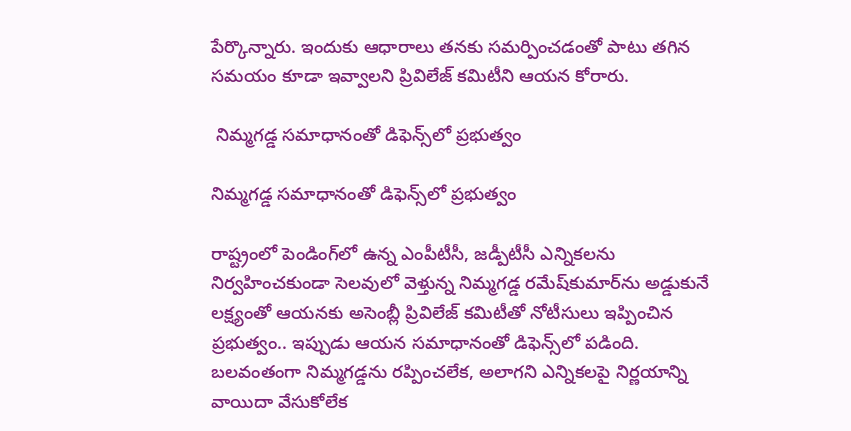పేర్కొన్నారు. ఇందుకు ఆధారాలు తనకు సమర్పించడంతో పాటు తగిన సమయం కూడా ఇవ్వాలని ప్రివిలేజ్ కమిటీని ఆయన కోరారు.

 నిమ్మగడ్డ సమాధానంతో డిఫెన్స్‌లో ప్రభుత్వం

నిమ్మగడ్డ సమాధానంతో డిఫెన్స్‌లో ప్రభుత్వం

రాష్ట్రంలో పెండింగ్‌లో ఉన్న ఎంపీటీసీ, జడ్పీటీసీ ఎన్నికలను నిర్వహించకుండా సెలవులో వెళ్తున్న నిమ్మగడ్డ రమేష్‌కుమార్‌ను అడ్డుకునే లక్ష్యంతో ఆయనకు అసెంబ్లీ ప్రివిలేజ్ కమిటీతో నోటీసులు ఇప్పించిన ప్రభుత్వం.. ఇప్పుడు ఆయన సమాధానంతో డిఫెన్స్‌లో పడింది. బలవంతంగా నిమ్మగడ్డను రప్పించలేక, అలాగని ఎన్నికలపై నిర్ణయాన్ని వాయిదా వేసుకోలేక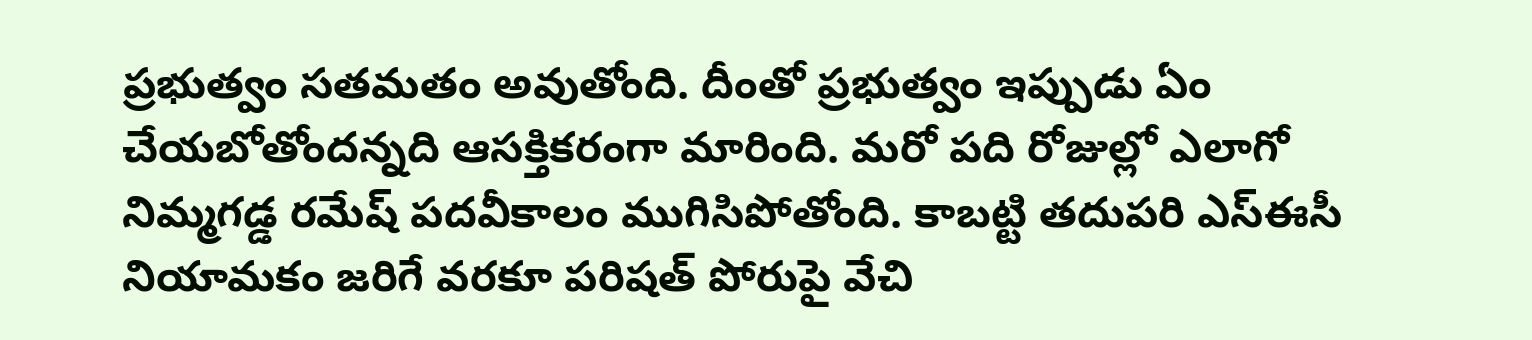ప్రభుత్వం సతమతం అవుతోంది. దీంతో ప్రభుత్వం ఇప్పుడు ఏం చేయబోతోందన్నది ఆసక్తికరంగా మారింది. మరో పది రోజుల్లో ఎలాగో నిమ్మగడ్డ రమేష్ పదవీకాలం ముగిసిపోతోంది. కాబట్టి తదుపరి ఎస్ఈసీ నియామకం జరిగే వరకూ పరిషత్‌ పోరుపై వేచి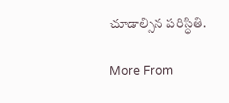చూడాల్సిన పరిస్ధితి.

More From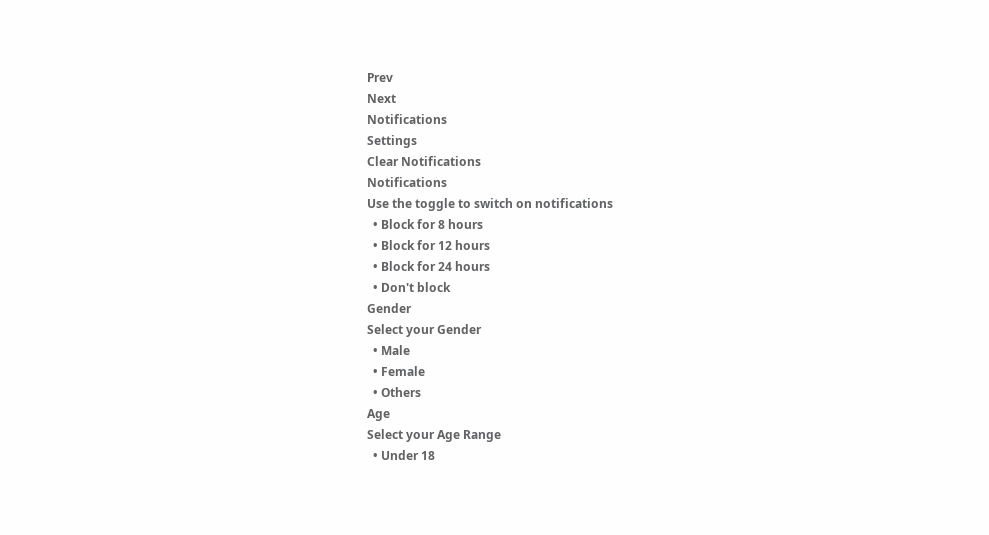Prev
Next
Notifications
Settings
Clear Notifications
Notifications
Use the toggle to switch on notifications
  • Block for 8 hours
  • Block for 12 hours
  • Block for 24 hours
  • Don't block
Gender
Select your Gender
  • Male
  • Female
  • Others
Age
Select your Age Range
  • Under 18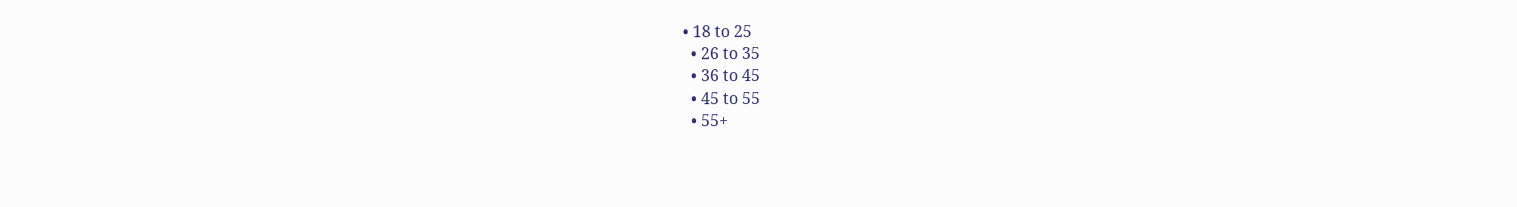• 18 to 25
  • 26 to 35
  • 36 to 45
  • 45 to 55
  • 55+